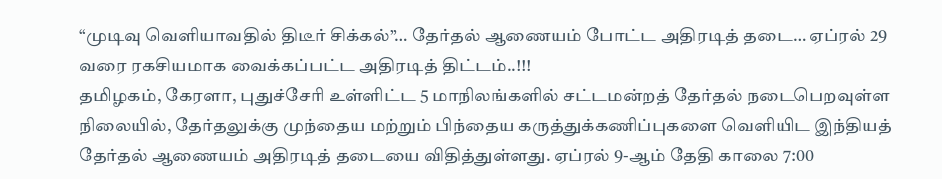“முடிவு வெளியாவதில் திடீர் சிக்கல்”… தேர்தல் ஆணையம் போட்ட அதிரடித் தடை… ஏப்ரல் 29 வரை ரகசியமாக வைக்கப்பட்ட அதிரடித் திட்டம்..!!!
தமிழகம், கேரளா, புதுச்சேரி உள்ளிட்ட 5 மாநிலங்களில் சட்டமன்றத் தேர்தல் நடைபெறவுள்ள நிலையில், தேர்தலுக்கு முந்தைய மற்றும் பிந்தைய கருத்துக்கணிப்புகளை வெளியிட இந்தியத் தேர்தல் ஆணையம் அதிரடித் தடையை விதித்துள்ளது. ஏப்ரல் 9-ஆம் தேதி காலை 7:00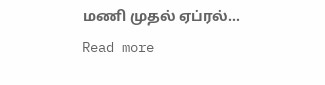மணி முதல் ஏப்ரல்…
Read more